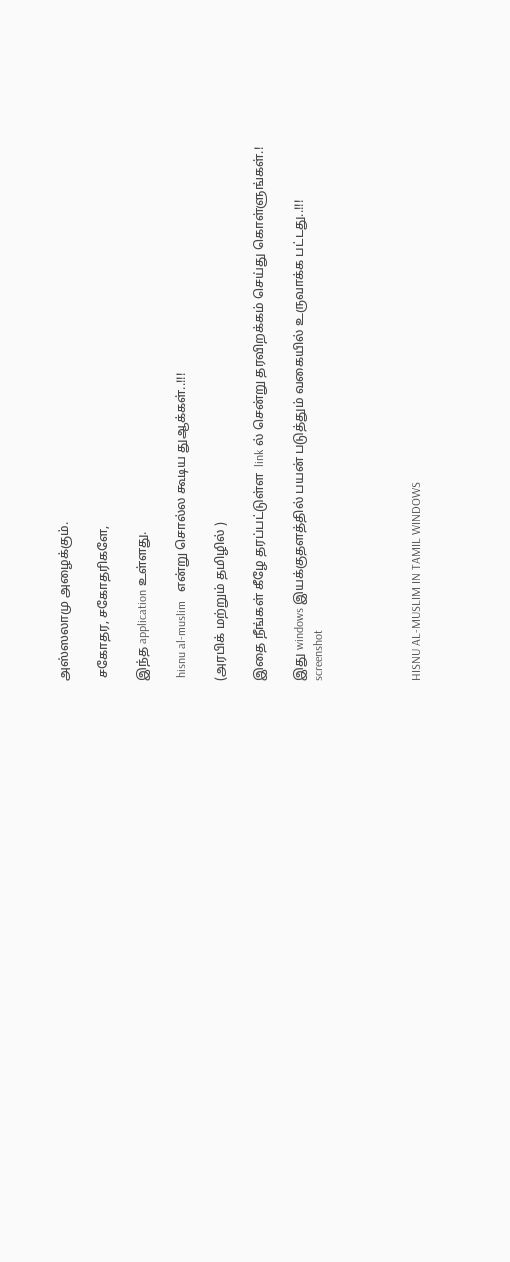அஸ்ஸலாமு அழைக்கும்.

 சகோதர, சகோதரிகளே,

இந்த application உள்ளது.

 hisnu al-muslim   என்று சொல்ல கூடிய துஆக்கள்..!!!

(அரபிக் மற்றும் தமிழில் )

இதை நீங்கள் கீழே தரப்பட்டுள்ள  link ல் சென்று தரவிறக்கம் செய்து கொள்ளுங்கள்.!

இது windows இயக்குதளத்தில் பயன் படுத்தும் வகையில் உருவாக்க பட்டது..!!!
screenshot




HISNU AL-MUSLIM IN TAMIL WINDOWS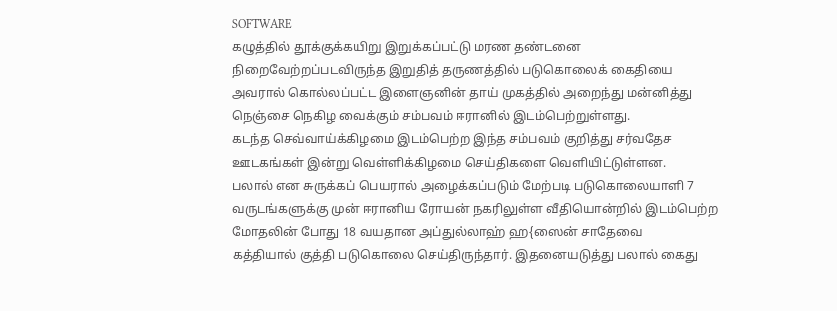SOFTWARE
கழுத்தில் தூக்குக்கயிறு இறுக்கப்பட்டு மரண தண்டனை நிறைவேற்றப்படவிருந்த இறுதித் தருணத்தில் படுகொலைக் கைதியை அவரால் கொல்லப்பட்ட இளைஞனின் தாய் முகத்தில் அறைந்து மன்னித்து நெஞ்சை நெகிழ வைக்கும் சம்பவம் ஈரானில் இடம்பெற்றுள்ளது.
கடந்த செவ்வாய்க்கிழமை இடம்பெற்ற இந்த சம்பவம் குறித்து சர்வதேச ஊடகங்கள் இன்று வெள்ளிக்கிழமை செய்திகளை வெளியிட்டுள்ளன.
பலால் என சுருக்கப் பெயரால் அழைக்கப்படும் மேற்படி படுகொலையாளி 7 வருடங்களுக்கு முன் ஈரானிய ரோயன் நகரிலுள்ள வீதியொன்றில் இடம்பெற்ற மோதலின் போது 18 வயதான அப்துல்லாஹ் ஹ{ஸைன் சாதேவை
கத்தியால் குத்தி படுகொலை செய்திருந்தார். இதனையடுத்து பலால் கைது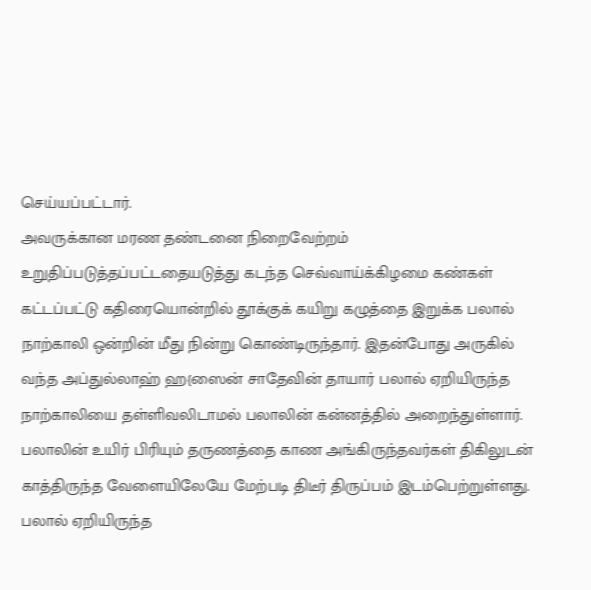செய்யப்பட்டார்.
அவருக்கான மரண தண்டனை நிறைவேற்றம் உறுதிப்படுத்தப்பட்டதையடுத்து கடந்த செவ்வாய்க்கிழமை கண்கள் கட்டப்பட்டு கதிரையொன்றில் தூக்குக் கயிறு கழுத்தை இறுக்க பலால் நாற்காலி ஒன்றின் மீது நின்று கொண்டிருந்தார். இதன்போது அருகில் வந்த அப்துல்லாஹ் ஹ{ஸைன் சாதேவின் தாயார் பலால் ஏறியிருந்த நாற்காலியை தள்ளிவலிடாமல் பலாலின் கன்னத்தில் அறைந்துள்ளார். பலாலின் உயிர் பிரியும் தருணத்தை காண அங்கிருந்தவர்கள் திகிலுடன் காத்திருந்த வேளையிலேயே மேற்படி திடீர் திருப்பம் இடம்பெற்றுள்ளது.
பலால் ஏறியிருந்த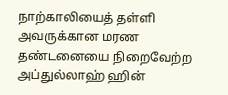நாற்காலியைத் தள்ளி அவருக்கான மரண தண்டனையை நிறைவேற்ற அப்துல்லாஹ் ஹின்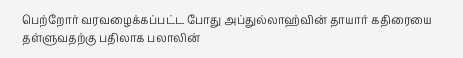பெற்றோர் வரவழைக்கப்பட்ட போது அப்துல்லாஹ்வின் தாயார் கதிரையை தள்ளுவதற்கு பதிலாக பலாலின்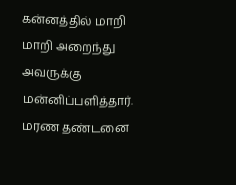கன்னத்தில் மாறி மாறி அறைந்து அவருக்கு மன்னிப்பளித்தார். மரண தண்டனை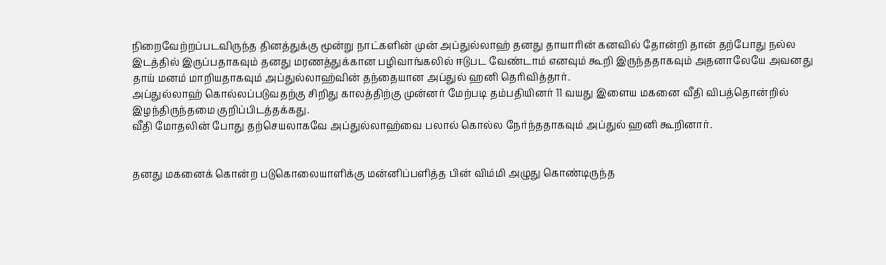நிறைவேற்றப்படவிருந்த தினத்துக்கு மூன்று நாட்களின் முன் அப்துல்லாஹ் தனது தாயாரின் கனவில் தோன்றி தான் தற்போது நல்ல இடத்தில் இருப்பதாகவும் தனது மரணத்துக்கான பழிவாங்கலில் ஈடுபட வேண்டாம் எனவும் கூறி இருந்ததாகவும் அதனாலேயே அவனது தாய் மனம் மாறியதாகவும் அப்துல்லாஹ்வின் தந்தையான அப்துல் ஹனி தெரிவித்தார்.
அப்துல்லாஹ் கொல்லப்படுவதற்கு சிறிது காலத்திற்கு முன்னர் மேற்படி தம்பதியினர் 11 வயது இளைய மகனை வீதி விபத்தொன்றில் இழந்திருந்தமை குறிப்பிடத்தக்கது.
வீதி மோதலின் போது தற்செயலாகவே அப்துல்லாஹ்வை பலால் கொல்ல நேர்ந்ததாகவும் அப்துல் ஹனி கூறினார்.


தனது மகனைக் கொன்ற படுகொலையாளிக்கு மன்னிப்பளித்த பின் விம்மி அழுது கொண்டிருந்த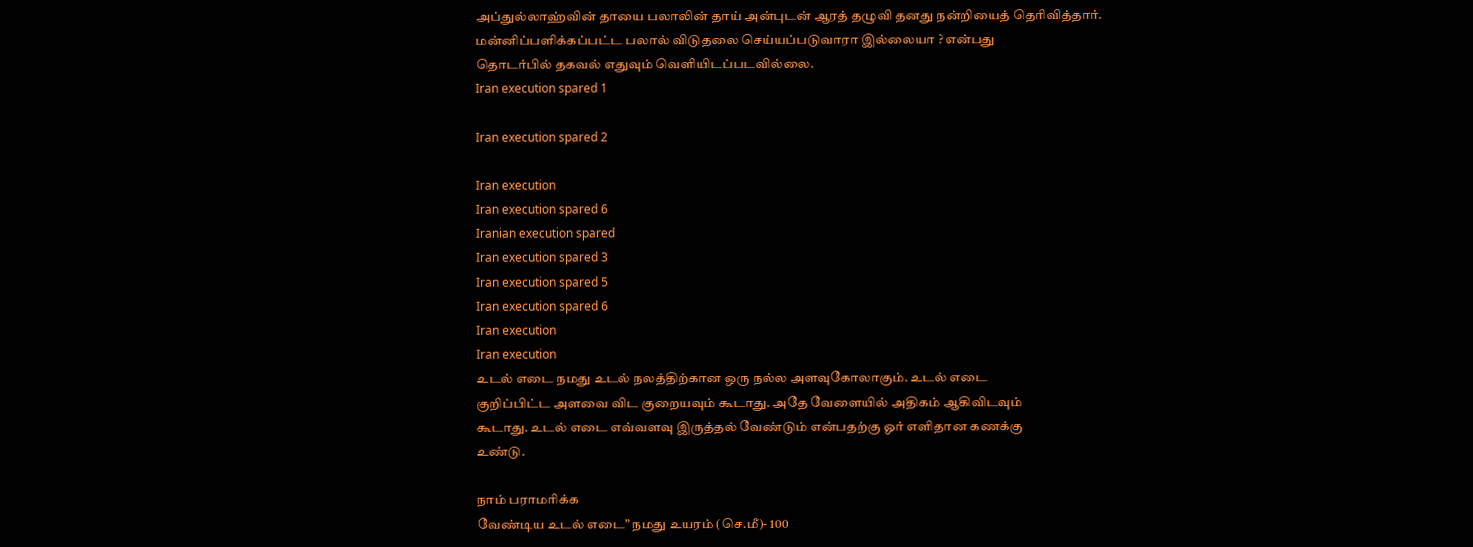அப்துல்லாஹ்வின் தாயை பலாலின் தாய் அன்புடன் ஆரத் தழுவி தனது நன்றியைத் தெரிவித்தார்.
மன்னிப்பளிக்கப்பட்ட பலால் விடுதலை செய்யப்படுவாரா இல்லையா ? என்பது
தொடர்பில் தகவல் எதுவும் வெளியிடப்படவில்லை.
Iran execution spared 1

Iran execution spared 2

Iran execution
Iran execution spared 6
Iranian execution spared
Iran execution spared 3
Iran execution spared 5
Iran execution spared 6
Iran execution
Iran execution
உடல் எடை நமது உடல் நலத்திற்கான ஒரு நல்ல அளவுகோலாகும். உடல் எடை
குறிப்பிட்ட அளவை விட குறையவும் கூடாது. அதே வேளையில் அதிகம் ஆகிவிடவும்
கூடாது. உடல் எடை எவ்வளவு இருத்தல் வேண்டும் என்பதற்கு ஓர் எளிதான கணக்கு
உண்டு.

நாம் பராமரிக்க
வேண்டிய உடல் எடை” நமது உயரம் (செ.மீ)- 100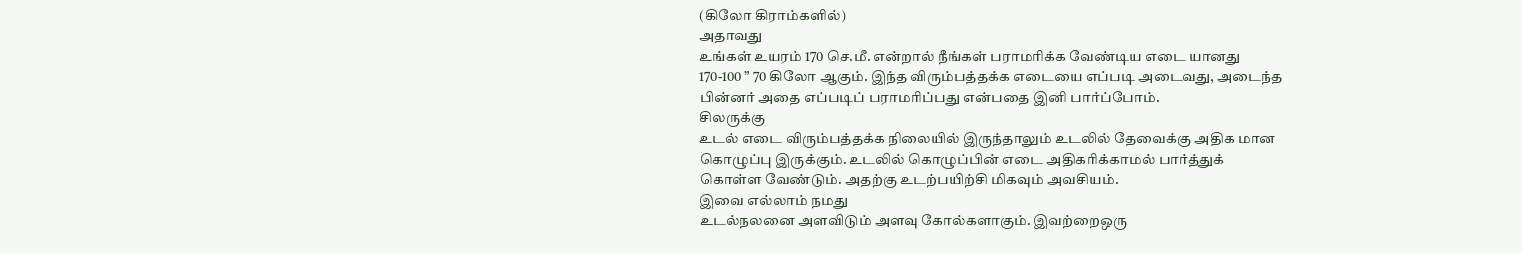(கிலோ கிராம்களில்)
அதாவது
உங்கள் உயரம் 170 செ.மீ. என்றால் நீங்கள் பராமரிக்க வேண்டிய எடை யானது
170-100 ” 70 கிலோ ஆகும். இந்த விரும்பத்தக்க எடையை எப்படி அடைவது, அடைந்த
பின்னர் அதை எப்படிப் பராமரிப்பது என்பதை இனி பார்ப்போம்.
சிலருக்கு
உடல் எடை விரும்பத்தக்க நிலையில் இருந்தாலும் உடலில் தேவைக்கு அதிக மான
கொழுப்பு இருக்கும். உடலில் கொழுப்பின் எடை அதிகரிக்காமல் பார்த்துக்
கொள்ள வேண்டும். அதற்கு உடற்பயிற்சி மிகவும் அவசியம்.
இவை எல்லாம் நமது
உடல்நலனை அளவிடும் அளவு கோல்களாகும். இவற்றைஒரு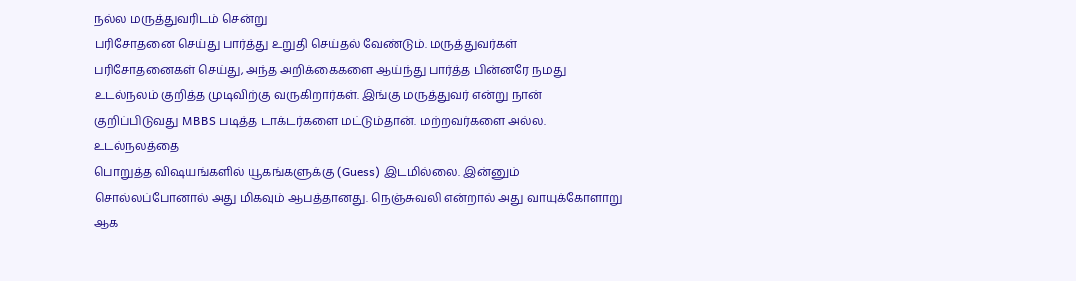நல்ல மருத்துவரிடம் சென்று
பரிசோதனை செய்து பார்த்து உறுதி செய்தல் வேண்டும். மருத்துவர்கள்
பரிசோதனைகள் செய்து, அந்த அறிக்கைகளை ஆய்ந்து பார்த்த பின்னரே நமது
உடல்நலம் குறித்த முடிவிற்கு வருகிறார்கள். இங்கு மருத்துவர் என்று நான்
குறிப்பிடுவது MBBS படித்த டாக்டர்களை மட்டும்தான். மற்றவர்களை அல்ல.
உடல்நலத்தை
பொறுத்த விஷயங்களில் யூகங்களுக்கு (Guess) இடமில்லை. இன்னும்
சொல்லப்போனால் அது மிகவும் ஆபத்தானது. நெஞ்சுவலி என்றால் அது வாயுக்கோளாறு
ஆக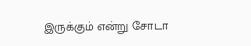இருக்கும் என்று சோடா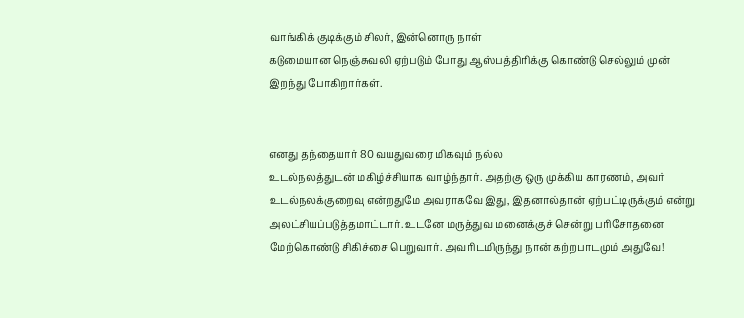வாங்கிக் குடிக்கும் சிலர், இன்னொரு நாள்
கடுமையான நெஞ்சுவலி ஏற்படும் போது ஆஸ்பத்திரிக்கு கொண்டு செல்லும் முன்
இறந்து போகிறார்கள்.


எனது தந்தையார் 80 வயதுவரை மிகவும் நல்ல
உடல்நலத்துடன் மகிழ்ச்சியாக வாழ்ந்தார். அதற்கு ஒரு முக்கிய காரணம், அவர்
உடல்நலக்குறைவு என்றதுமே அவராகவே இது, இதனால்தான் ஏற்பட்டிருக்கும் என்று
அலட்சியப்படுத்தமாட்டார். உடனே மருத்துவ மனைக்குச் சென்று பரிசோதனை
மேற்கொண்டு சிகிச்சை பெறுவார். அவரிடமிருந்து நான் கற்றபாடமும் அதுவே!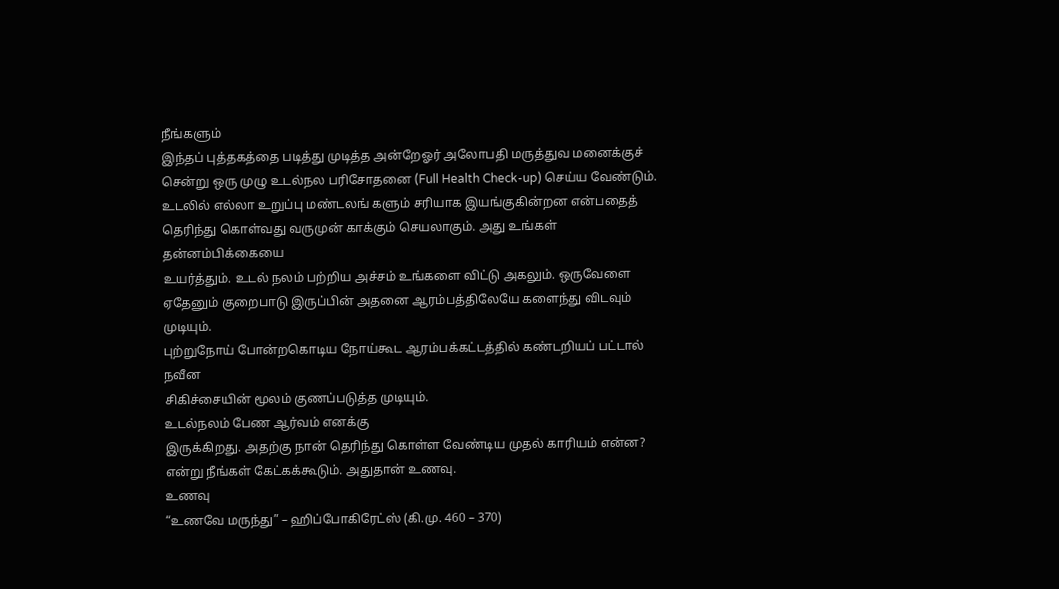நீங்களும்
இந்தப் புத்தகத்தை படித்து முடித்த அன்றேஓர் அலோபதி மருத்துவ மனைக்குச்
சென்று ஒரு முழு உடல்நல பரிசோதனை (Full Health Check-up) செய்ய வேண்டும்.
உடலில் எல்லா உறுப்பு மண்டலங் களும் சரியாக இயங்குகின்றன என்பதைத்
தெரிந்து கொள்வது வருமுன் காக்கும் செயலாகும். அது உங்கள் தன்னம்பிக்கையை
உயர்த்தும். உடல் நலம் பற்றிய அச்சம் உங்களை விட்டு அகலும். ஒருவேளை
ஏதேனும் குறைபாடு இருப்பின் அதனை ஆரம்பத்திலேயே களைந்து விடவும் முடியும்.
புற்றுநோய் போன்றகொடிய நோய்கூட ஆரம்பக்கட்டத்தில் கண்டறியப் பட்டால் நவீன
சிகிச்சையின் மூலம் குணப்படுத்த முடியும்.
உடல்நலம் பேண ஆர்வம் எனக்கு
இருக்கிறது. அதற்கு நான் தெரிந்து கொள்ள வேண்டிய முதல் காரியம் என்ன?
என்று நீங்கள் கேட்கக்கூடும். அதுதான் உணவு.
உணவு
“உணவே மருந்து” – ஹிப்போகிரேட்ஸ் (கி.மு. 460 – 370)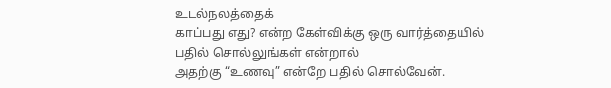உடல்நலத்தைக்
காப்பது எது? என்ற கேள்விக்கு ஒரு வார்த்தையில் பதில் சொல்லுங்கள் என்றால்
அதற்கு “உணவு” என்றே பதில் சொல்வேன்.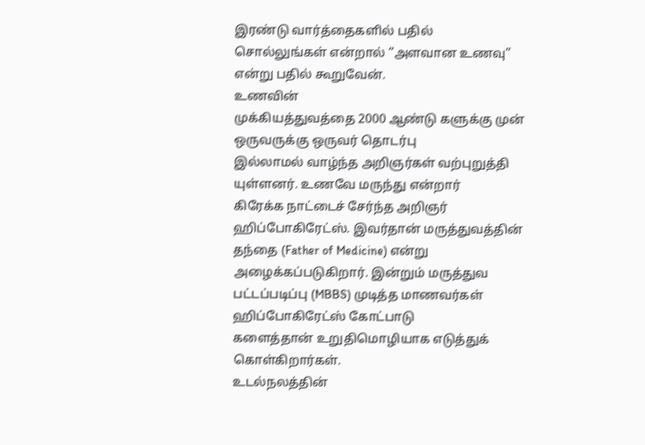இரண்டு வார்த்தைகளில் பதில்
சொல்லுங்கள் என்றால் “அளவான உணவு” என்று பதில் கூறுவேன்.
உணவின்
முக்கியத்துவத்தை 2000 ஆண்டு களுக்கு முன் ஒருவருக்கு ஒருவர் தொடர்பு
இல்லாமல் வாழ்ந்த அறிஞர்கள் வற்புறுத்தி யுள்ளனர். உணவே மருந்து என்றார்
கிரேக்க நாட்டைச் சேர்ந்த அறிஞர் ஹிப்போகிரேட்ஸ். இவர்தான் மருத்துவத்தின்
தந்தை (Father of Medicine) என்று அழைக்கப்படுகிறார். இன்றும் மருத்துவ
பட்டப்படிப்பு (MBBS) முடித்த மாணவர்கள் ஹிப்போகிரேட்ஸ் கோட்பாடு
களைத்தான் உறுதிமொழியாக எடுத்துக் கொள்கிறார்கள்.
உடல்நலத்தின்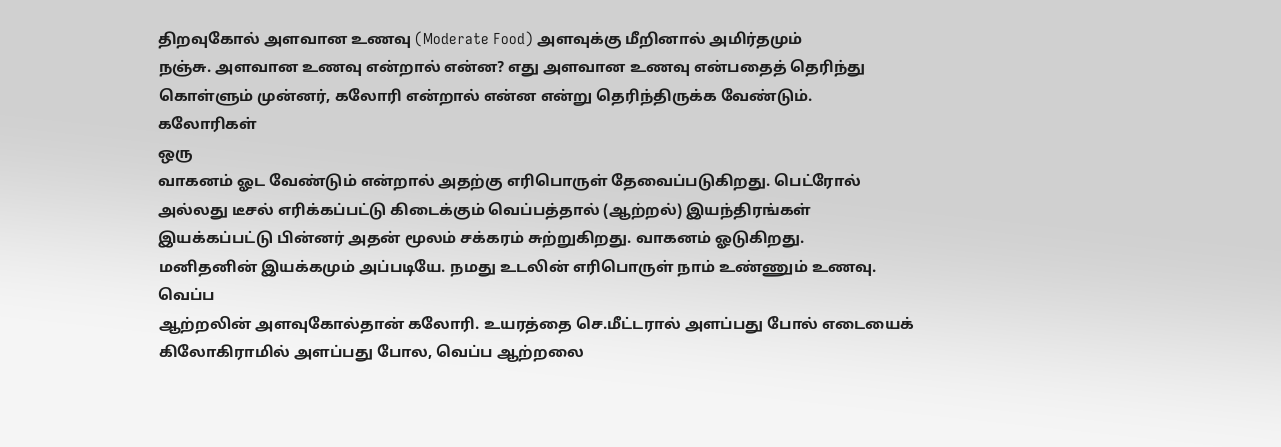திறவுகோல் அளவான உணவு (Moderate Food) அளவுக்கு மீறினால் அமிர்தமும்
நஞ்சு. அளவான உணவு என்றால் என்ன? எது அளவான உணவு என்பதைத் தெரிந்து
கொள்ளும் முன்னர், கலோரி என்றால் என்ன என்று தெரிந்திருக்க வேண்டும்.
கலோரிகள்
ஒரு
வாகனம் ஓட வேண்டும் என்றால் அதற்கு எரிபொருள் தேவைப்படுகிறது. பெட்ரோல்
அல்லது டீசல் எரிக்கப்பட்டு கிடைக்கும் வெப்பத்தால் (ஆற்றல்) இயந்திரங்கள்
இயக்கப்பட்டு பின்னர் அதன் மூலம் சக்கரம் சுற்றுகிறது. வாகனம் ஓடுகிறது.
மனிதனின் இயக்கமும் அப்படியே. நமது உடலின் எரிபொருள் நாம் உண்ணும் உணவு.
வெப்ப
ஆற்றலின் அளவுகோல்தான் கலோரி. உயரத்தை செ.மீட்டரால் அளப்பது போல் எடையைக்
கிலோகிராமில் அளப்பது போல, வெப்ப ஆற்றலை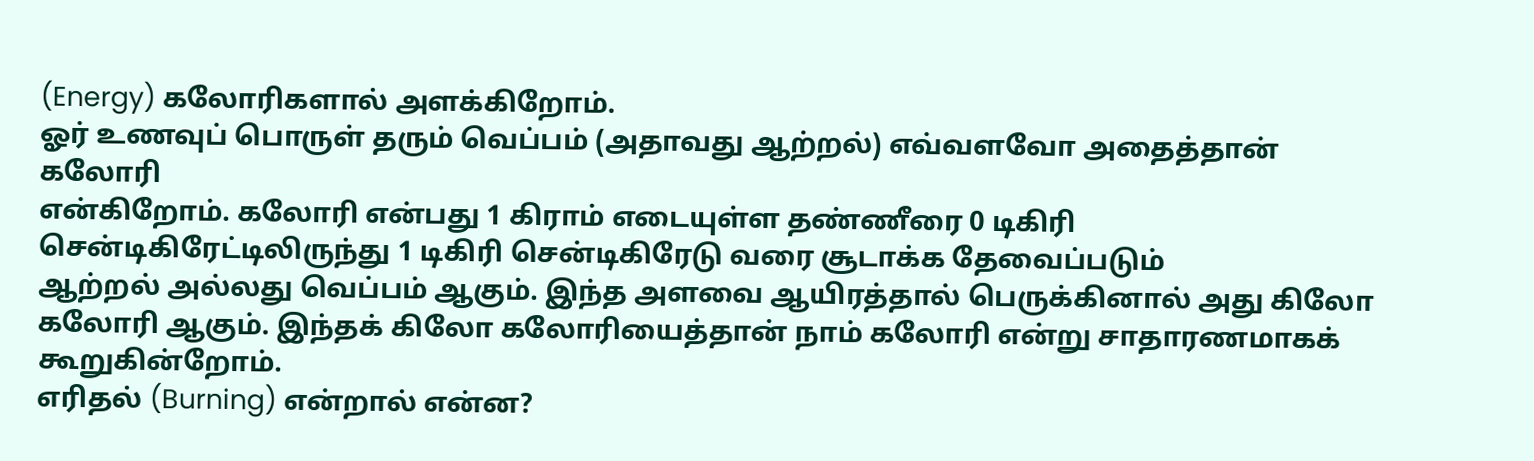(Energy) கலோரிகளால் அளக்கிறோம்.
ஓர் உணவுப் பொருள் தரும் வெப்பம் (அதாவது ஆற்றல்) எவ்வளவோ அதைத்தான் கலோரி
என்கிறோம். கலோரி என்பது 1 கிராம் எடையுள்ள தண்ணீரை 0 டிகிரி
சென்டிகிரேட்டிலிருந்து 1 டிகிரி சென்டிகிரேடு வரை சூடாக்க தேவைப்படும்
ஆற்றல் அல்லது வெப்பம் ஆகும். இந்த அளவை ஆயிரத்தால் பெருக்கினால் அது கிலோ
கலோரி ஆகும். இந்தக் கிலோ கலோரியைத்தான் நாம் கலோரி என்று சாதாரணமாகக்
கூறுகின்றோம்.
எரிதல் (Burning) என்றால் என்ன?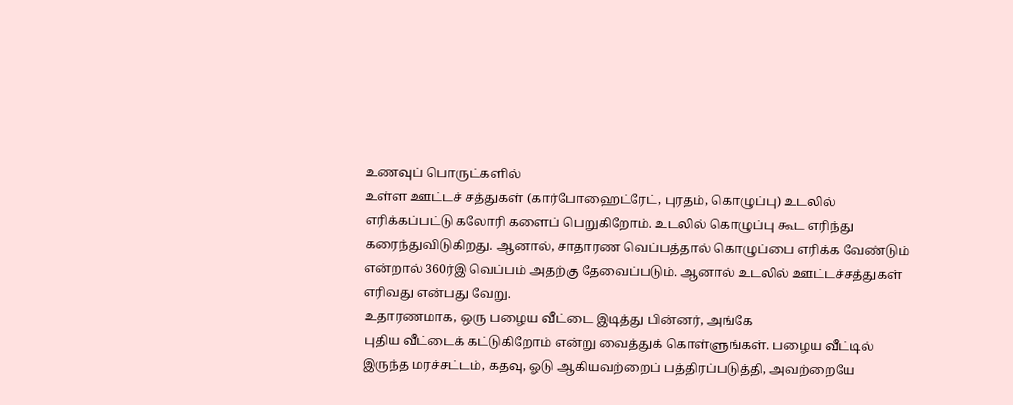உணவுப் பொருட்களில்
உள்ள ஊட்டச் சத்துகள் (கார்போஹைட்ரேட், புரதம், கொழுப்பு) உடலில்
எரிக்கப்பட்டு கலோரி களைப் பெறுகிறோம். உடலில் கொழுப்பு கூட எரிந்து
கரைந்துவிடுகிறது. ஆனால், சாதாரண வெப்பத்தால் கொழுப்பை எரிக்க வேண்டும்
என்றால் 360ர்இ வெப்பம் அதற்கு தேவைப்படும். ஆனால் உடலில் ஊட்டச்சத்துகள்
எரிவது என்பது வேறு.
உதாரணமாக, ஒரு பழைய வீட்டை இடித்து பின்னர், அங்கே
புதிய வீட்டைக் கட்டுகிறோம் என்று வைத்துக் கொள்ளுங்கள். பழைய வீட்டில்
இருந்த மரச்சட்டம், கதவு, ஓடு ஆகியவற்றைப் பத்திரப்படுத்தி, அவற்றையே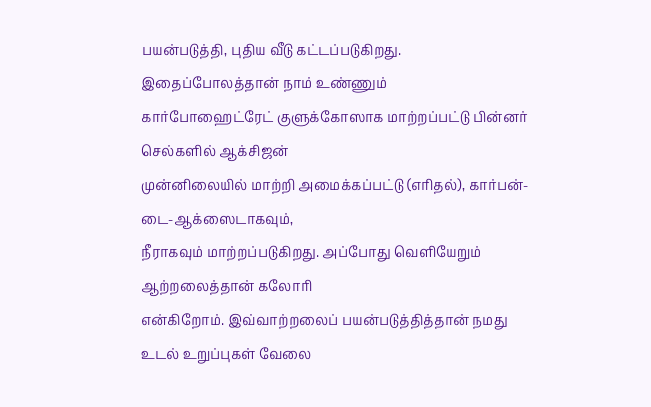பயன்படுத்தி, புதிய வீடு கட்டப்படுகிறது. இதைப்போலத்தான் நாம் உண்ணும்
கார்போஹைட்ரேட் குளுக்கோஸாக மாற்றப்பட்டு பின்னர் செல்களில் ஆக்சிஜன்
முன்னிலையில் மாற்றி அமைக்கப்பட்டு (எரிதல்), கார்பன்-டை-ஆக்ஸைடாகவும்,
நீராகவும் மாற்றப்படுகிறது. அப்போது வெளியேறும் ஆற்றலைத்தான் கலோரி
என்கிறோம். இவ்வாற்றலைப் பயன்படுத்தித்தான் நமது உடல் உறுப்புகள் வேலை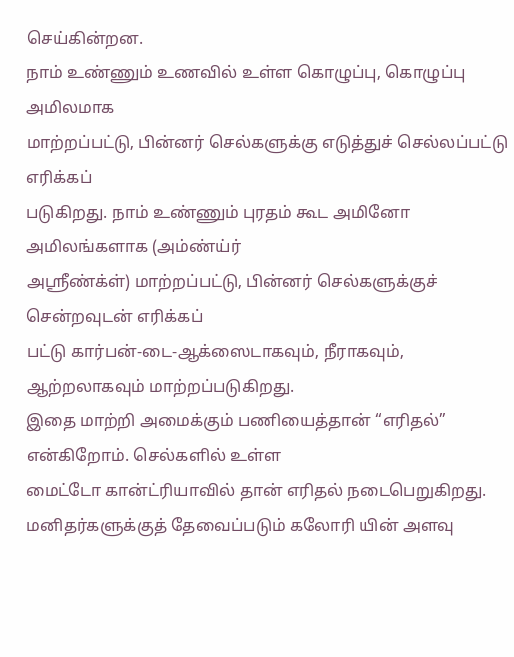செய்கின்றன.
நாம் உண்ணும் உணவில் உள்ள கொழுப்பு, கொழுப்பு அமிலமாக
மாற்றப்பட்டு, பின்னர் செல்களுக்கு எடுத்துச் செல்லப்பட்டு எரிக்கப்
படுகிறது. நாம் உண்ணும் புரதம் கூட அமினோ அமிலங்களாக (அம்ண்ய்ர்
அஸ்ரீண்க்ள்) மாற்றப்பட்டு, பின்னர் செல்களுக்குச் சென்றவுடன் எரிக்கப்
பட்டு கார்பன்-டை-ஆக்ஸைடாகவும், நீராகவும், ஆற்றலாகவும் மாற்றப்படுகிறது.
இதை மாற்றி அமைக்கும் பணியைத்தான் “எரிதல்” என்கிறோம். செல்களில் உள்ள
மைட்டோ கான்ட்ரியாவில் தான் எரிதல் நடைபெறுகிறது.
மனிதர்களுக்குத் தேவைப்படும் கலோரி யின் அளவு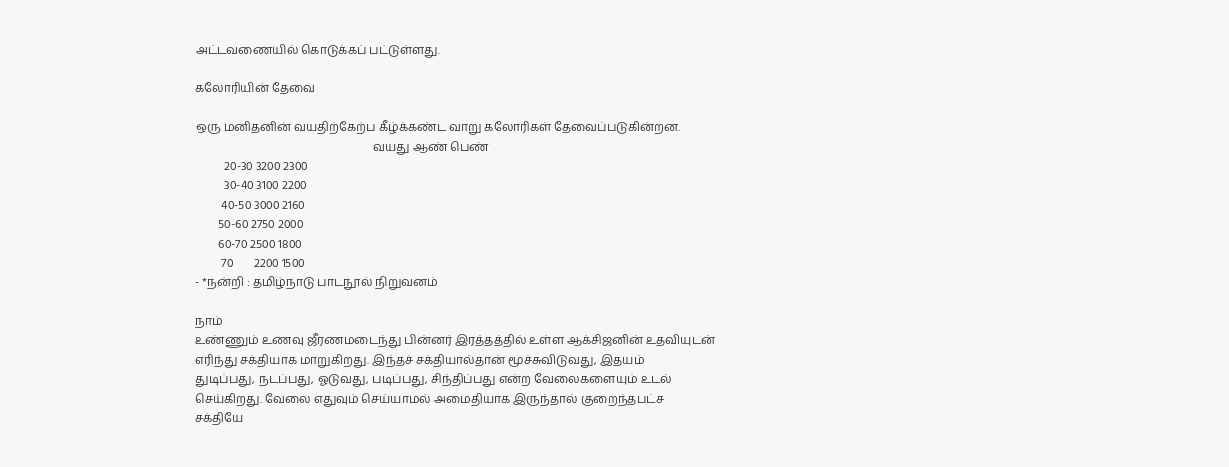அட்டவணையில் கொடுக்கப் பட்டுள்ளது.

கலோரியின் தேவை

ஒரு மனிதனின் வயதிற்கேற்ப கீழ்க்கண்ட வாறு கலோரிகள் தேவைப்படுகின்றன.
                                                             வயது ஆண் பெண்
          20-30 3200 2300
          30-40 3100 2200
         40-50 3000 2160
        50-60 2750 2000
        60-70 2500 1800
         70       2200 1500
- *நன்றி : தமிழ்நாடு பாடநூல் நிறுவனம்

நாம்
உண்ணும் உணவு ஜீரணமடைந்து பின்னர் இரத்தத்தில் உள்ள ஆக்சிஜனின் உதவியுடன்
எரிந்து சக்தியாக மாறுகிறது. இந்தச் சக்தியால்தான் மூச்சுவிடுவது, இதயம்
துடிப்பது, நடப்பது, ஓடுவது, படிப்பது, சிந்திப்பது என்ற வேலைகளையும் உடல்
செய்கிறது. வேலை எதுவும் செய்யாமல் அமைதியாக இருந்தால் குறைந்தபட்ச
சக்தியே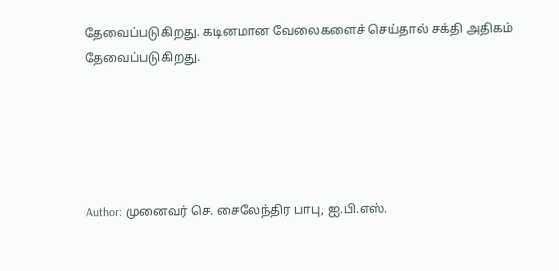தேவைப்படுகிறது. கடினமான வேலைகளைச் செய்தால் சக்தி அதிகம்
தேவைப்படுகிறது.





Author: முனைவர் செ. சைலேந்திர பாபு, ஐ.பி.எஸ்.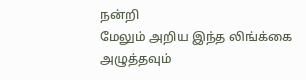நன்றி
மேலும் அறிய இந்த லிங்க்கை அழுத்தவும்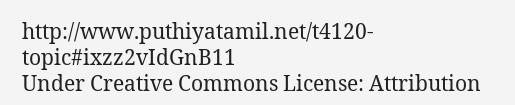http://www.puthiyatamil.net/t4120-topic#ixzz2vIdGnB11
Under Creative Commons License: Attribution